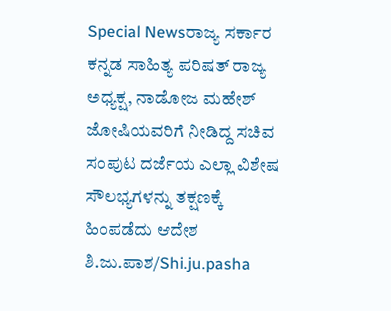Special Newsರಾಜ್ಯ ಸರ್ಕಾರ ಕನ್ನಡ ಸಾಹಿತ್ಯ ಪರಿಷತ್ ರಾಜ್ಯ ಅಧ್ಯಕ್ಷ, ನಾಡೋಜ ಮಹೇಶ್ ಜೋಷಿಯವರಿಗೆ ನೀಡಿದ್ದ ಸಚಿವ ಸಂಪುಟ ದರ್ಜೆಯ ಎಲ್ಲಾ ವಿಶೇಷ ಸೌಲಭ್ಯಗಳನ್ನು ತಕ್ಷಣಕ್ಕೆ ಹಿಂಪಡೆದು ಆದೇಶ ಶಿ.ಜು.ಪಾಶ/Shi.ju.pasha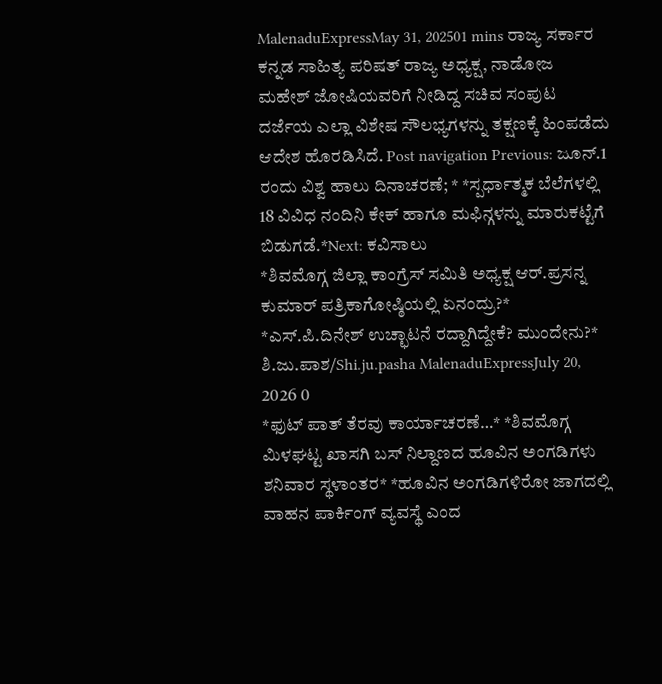MalenaduExpressMay 31, 202501 mins ರಾಜ್ಯ ಸರ್ಕಾರ ಕನ್ನಡ ಸಾಹಿತ್ಯ ಪರಿಷತ್ ರಾಜ್ಯ ಅಧ್ಯಕ್ಷ, ನಾಡೋಜ ಮಹೇಶ್ ಜೋಷಿಯವರಿಗೆ ನೀಡಿದ್ದ ಸಚಿವ ಸಂಪುಟ ದರ್ಜೆಯ ಎಲ್ಲಾ ವಿಶೇಷ ಸೌಲಭ್ಯಗಳನ್ನು ತಕ್ಷಣಕ್ಕೆ ಹಿಂಪಡೆದು ಆದೇಶ ಹೊರಡಿಸಿದೆ. Post navigation Previous: ಜೂನ್.1 ರಂದು ವಿಶ್ವ ಹಾಲು ದಿನಾಚರಣೆ; * *ಸ್ಪರ್ಧಾತ್ಮಕ ಬೆಲೆಗಳಲ್ಲಿ 18 ವಿವಿಧ ನಂದಿನಿ ಕೇಕ್ ಹಾಗೂ ಮಫಿನ್ಗಳನ್ನು ಮಾರುಕಟ್ಟೆಗೆ ಬಿಡುಗಡೆ.*Next: ಕವಿಸಾಲು
*ಶಿವಮೊಗ್ಗ ಜಿಲ್ಲಾ ಕಾಂಗ್ರೆಸ್ ಸಮಿತಿ ಅಧ್ಯಕ್ಷ ಆರ್.ಪ್ರಸನ್ನ ಕುಮಾರ್ ಪತ್ರಿಕಾಗೋಷ್ಠಿಯಲ್ಲಿ ಏನಂದ್ರು?* *ಎಸ್.ಪಿ.ದಿನೇಶ್ ಉಚ್ಛಾಟನೆ ರದ್ದಾಗಿದ್ದೇಕೆ? ಮುಂದೇನು?* ಶಿ.ಜು.ಪಾಶ/Shi.ju.pasha MalenaduExpressJuly 20, 2026 0
*ಫುಟ್ ಪಾತ್ ತೆರವು ಕಾರ್ಯಾಚರಣೆ…* *ಶಿವಮೊಗ್ಗ ಮಿಳಘಟ್ಟ ಖಾಸಗಿ ಬಸ್ ನಿಲ್ದಾಣದ ಹೂವಿನ ಅಂಗಡಿಗಳು ಶನಿವಾರ ಸ್ಥಳಾಂತರ* *ಹೂವಿನ ಅಂಗಡಿಗಳಿರೋ ಜಾಗದಲ್ಲಿ ವಾಹನ ಪಾರ್ಕಿಂಗ್ ವ್ಯವಸ್ಥೆ ಎಂದ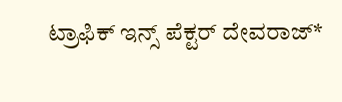ಟ್ರಾಫಿಕ್ ಇನ್ಸ್ ಪೆಕ್ಟರ್ ದೇವರಾಜ್*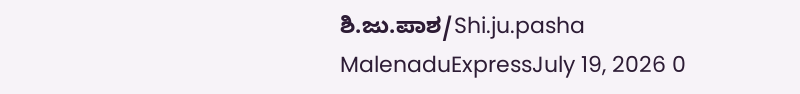ಶಿ.ಜು.ಪಾಶ/Shi.ju.pasha MalenaduExpressJuly 19, 2026 0